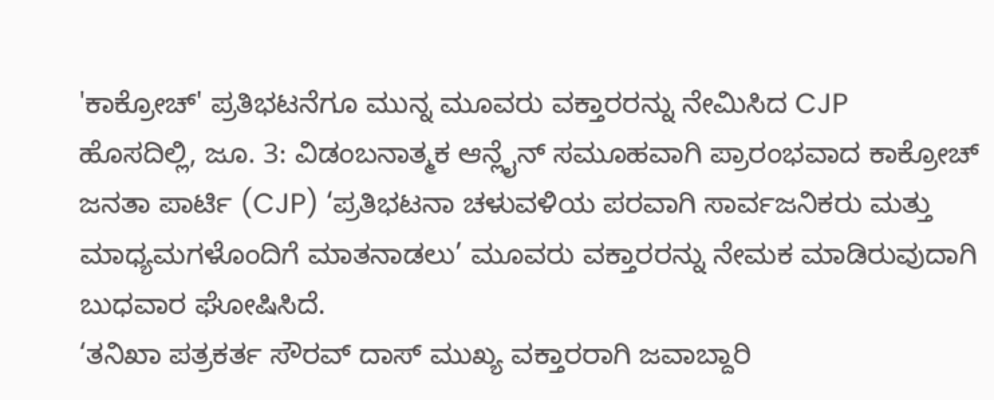'ಕಾಕ್ರೋಚ್' ಪ್ರತಿಭಟನೆಗೂ ಮುನ್ನ ಮೂವರು ವಕ್ತಾರರನ್ನು ನೇಮಿಸಿದ CJP
ಹೊಸದಿಲ್ಲಿ, ಜೂ. 3: ವಿಡಂಬನಾತ್ಮಕ ಆನ್ಲೈನ್ ಸಮೂಹವಾಗಿ ಪ್ರಾರಂಭವಾದ ಕಾಕ್ರೋಚ್ ಜನತಾ ಪಾರ್ಟಿ (CJP) ‘ಪ್ರತಿಭಟನಾ ಚಳುವಳಿಯ ಪರವಾಗಿ ಸಾರ್ವಜನಿಕರು ಮತ್ತು ಮಾಧ್ಯಮಗಳೊಂದಿಗೆ ಮಾತನಾಡಲು’ ಮೂವರು ವಕ್ತಾರರನ್ನು ನೇಮಕ ಮಾಡಿರುವುದಾಗಿ ಬುಧವಾರ ಘೋಷಿಸಿದೆ.
‘ತನಿಖಾ ಪತ್ರಕರ್ತ ಸೌರವ್ ದಾಸ್ ಮುಖ್ಯ ವಕ್ತಾರರಾಗಿ ಜವಾಬ್ದಾರಿ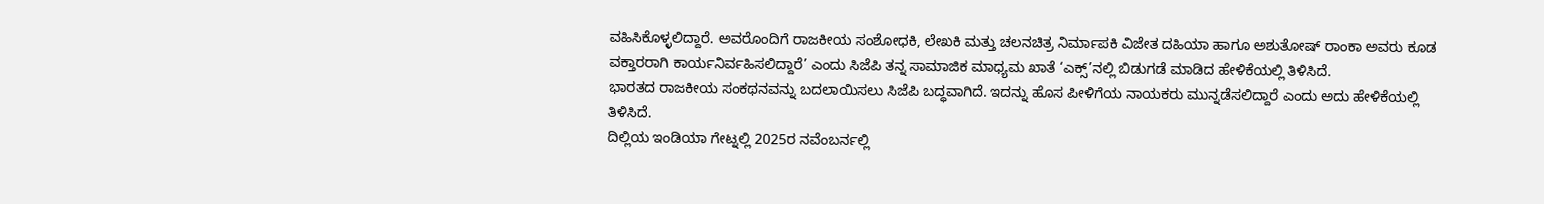ವಹಿಸಿಕೊಳ್ಳಲಿದ್ದಾರೆ. ಅವರೊಂದಿಗೆ ರಾಜಕೀಯ ಸಂಶೋಧಕಿ, ಲೇಖಕಿ ಮತ್ತು ಚಲನಚಿತ್ರ ನಿರ್ಮಾಪಕಿ ವಿಜೇತ ದಹಿಯಾ ಹಾಗೂ ಅಶುತೋಷ್ ರಾಂಕಾ ಅವರು ಕೂಡ ವಕ್ತಾರರಾಗಿ ಕಾರ್ಯನಿರ್ವಹಿಸಲಿದ್ದಾರೆ’ ಎಂದು ಸಿಜೆಪಿ ತನ್ನ ಸಾಮಾಜಿಕ ಮಾಧ್ಯಮ ಖಾತೆ ‘ಎಕ್ಸ್’ನಲ್ಲಿ ಬಿಡುಗಡೆ ಮಾಡಿದ ಹೇಳಿಕೆಯಲ್ಲಿ ತಿಳಿಸಿದೆ.
ಭಾರತದ ರಾಜಕೀಯ ಸಂಕಥನವನ್ನು ಬದಲಾಯಿಸಲು ಸಿಜೆಪಿ ಬದ್ಧವಾಗಿದೆ. ಇದನ್ನು ಹೊಸ ಪೀಳಿಗೆಯ ನಾಯಕರು ಮುನ್ನಡೆಸಲಿದ್ದಾರೆ ಎಂದು ಅದು ಹೇಳಿಕೆಯಲ್ಲಿ ತಿಳಿಸಿದೆ.
ದಿಲ್ಲಿಯ ಇಂಡಿಯಾ ಗೇಟ್ನಲ್ಲಿ 2025ರ ನವೆಂಬರ್ನಲ್ಲಿ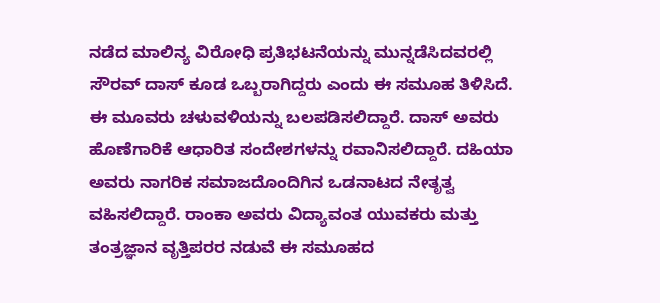ನಡೆದ ಮಾಲಿನ್ಯ ವಿರೋಧಿ ಪ್ರತಿಭಟನೆಯನ್ನು ಮುನ್ನಡೆಸಿದವರಲ್ಲಿ ಸೌರವ್ ದಾಸ್ ಕೂಡ ಒಬ್ಬರಾಗಿದ್ದರು ಎಂದು ಈ ಸಮೂಹ ತಿಳಿಸಿದೆ.
ಈ ಮೂವರು ಚಳುವಳಿಯನ್ನು ಬಲಪಡಿಸಲಿದ್ದಾರೆ. ದಾಸ್ ಅವರು ಹೊಣೆಗಾರಿಕೆ ಆಧಾರಿತ ಸಂದೇಶಗಳನ್ನು ರವಾನಿಸಲಿದ್ದಾರೆ. ದಹಿಯಾ ಅವರು ನಾಗರಿಕ ಸಮಾಜದೊಂದಿಗಿನ ಒಡನಾಟದ ನೇತೃತ್ವ ವಹಿಸಲಿದ್ದಾರೆ. ರಾಂಕಾ ಅವರು ವಿದ್ಯಾವಂತ ಯುವಕರು ಮತ್ತು ತಂತ್ರಜ್ಞಾನ ವೃತ್ತಿಪರರ ನಡುವೆ ಈ ಸಮೂಹದ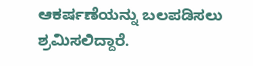ಆಕರ್ಷಣೆಯನ್ನು ಬಲಪಡಿಸಲು ಶ್ರಮಿಸಲಿದ್ದಾರೆ.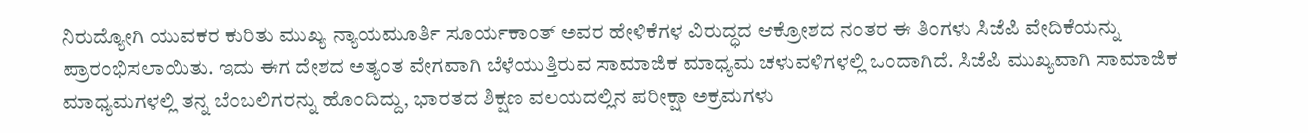ನಿರುದ್ಯೋಗಿ ಯುವಕರ ಕುರಿತು ಮುಖ್ಯ ನ್ಯಾಯಮೂರ್ತಿ ಸೂರ್ಯಕಾಂತ್ ಅವರ ಹೇಳಿಕೆಗಳ ವಿರುದ್ಧದ ಆಕ್ರೋಶದ ನಂತರ ಈ ತಿಂಗಳು ಸಿಜೆಪಿ ವೇದಿಕೆಯನ್ನು ಪ್ರಾರಂಭಿಸಲಾಯಿತು. ಇದು ಈಗ ದೇಶದ ಅತ್ಯಂತ ವೇಗವಾಗಿ ಬೆಳೆಯುತ್ತಿರುವ ಸಾಮಾಜಿಕ ಮಾಧ್ಯಮ ಚಳುವಳಿಗಳಲ್ಲಿ ಒಂದಾಗಿದೆ. ಸಿಜೆಪಿ ಮುಖ್ಯವಾಗಿ ಸಾಮಾಜಿಕ ಮಾಧ್ಯಮಗಳಲ್ಲಿ ತನ್ನ ಬೆಂಬಲಿಗರನ್ನು ಹೊಂದಿದ್ದು, ಭಾರತದ ಶಿಕ್ಷಣ ವಲಯದಲ್ಲಿನ ಪರೀಕ್ಷಾ ಅಕ್ರಮಗಳು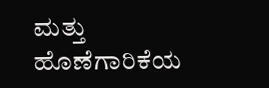ಮತ್ತು ಹೊಣೆಗಾರಿಕೆಯ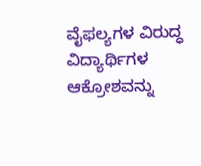ವೈಫಲ್ಯಗಳ ವಿರುದ್ಧ ವಿದ್ಯಾರ್ಥಿಗಳ ಆಕ್ರೋಶವನ್ನು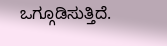ಒಗ್ಗೂಡಿಸುತ್ತಿದೆ.